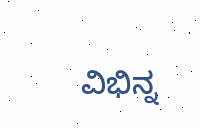ವಿಭಿನ್ನ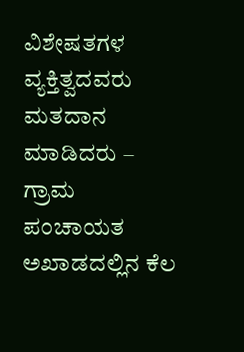ವಿಶೇಷತಗಳ ವ್ಯಕ್ತಿತ್ವದವರು ಮತದಾನ ಮಾಡಿದರು – ಗ್ರಾಮ ಪಂಚಾಯತ ಅಖಾಡದಲ್ಲಿನ ಕೆಲ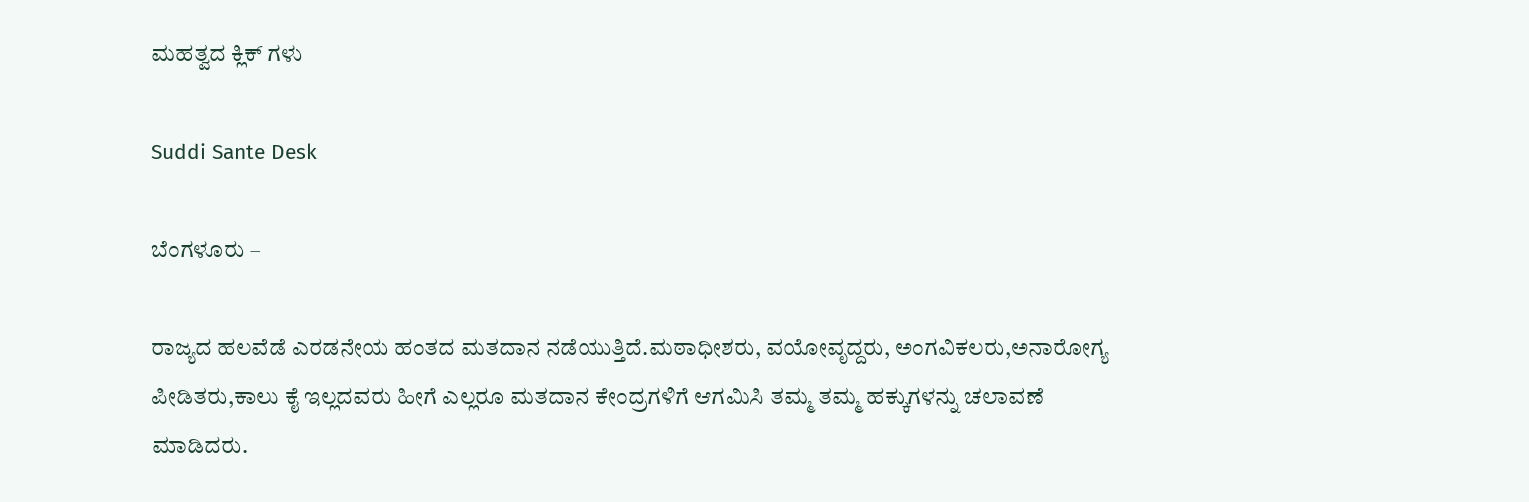ಮಹತ್ವದ ಕ್ಲಿಕ್ ಗಳು

Suddi Sante Desk

ಬೆಂಗಳೂರು –

ರಾಜ್ಯದ ಹಲವೆಡೆ ಎರಡನೇಯ ಹಂತದ ಮತದಾನ ನಡೆಯುತ್ತಿದೆ.ಮಠಾಧೀಶರು, ವಯೋವೃದ್ದರು, ಅಂಗವಿಕಲರು,ಅನಾರೋಗ್ಯ ಪೀಡಿತರು,ಕಾಲು ಕೈ ಇಲ್ಲದವರು ಹೀಗೆ ಎಲ್ಲರೂ ಮತದಾನ ಕೇಂದ್ರಗಳಿಗೆ ಆಗಮಿಸಿ ತಮ್ಮ ತಮ್ಮ ಹಕ್ಕುಗಳನ್ನು ಚಲಾವಣೆ ಮಾಡಿದರು.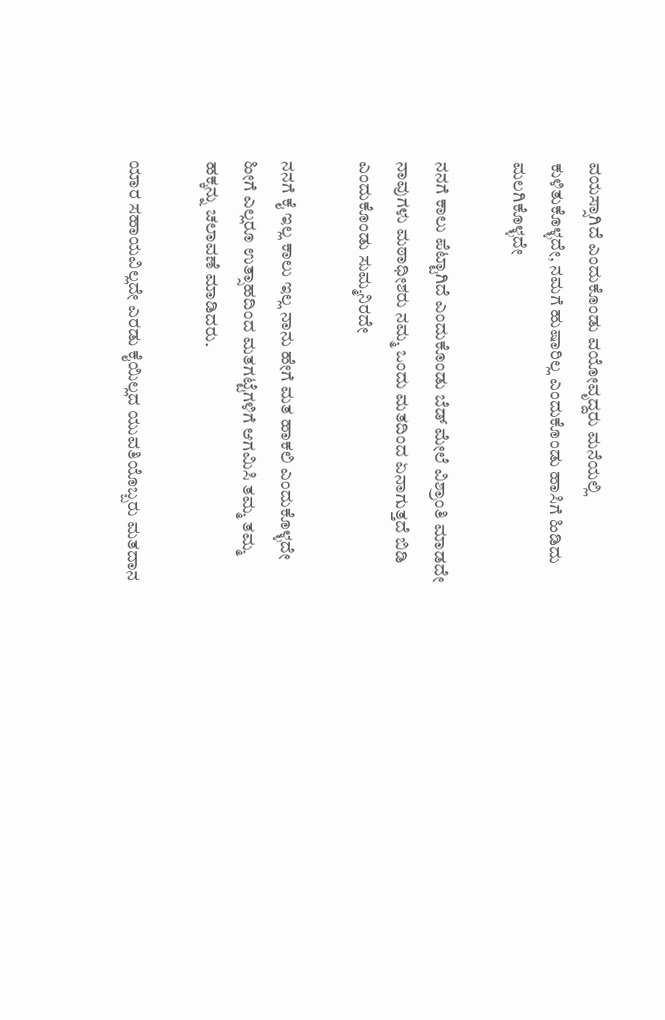ವಯಸ್ಸಾಗಿದೆ ಎಂದುಕೊಂಡು ವಯೋವೃದ್ದರು ಮನೆಯಲ್ಲಿ ಕುಳಿತುಕೊಳ್ಳದೇ, ನಮಗೆ ಹುಷಾರಿಲ್ಲ ಎಂದುಕೊಂಡು ಹಾಸಿಗೆ ಹಿಡಿದು ಮಲಗಿಕೊಳ್ಳದೇ

ನನಗೆ ಕಾಲು ಪೆಟ್ಟಾಗಿದೆ ಎಂದುಕೊಂಡು ಬೆಡ್ ಮೇಲೆ ವಿಶ್ರಾಂತಿ ಮಾಡದೇ ನಾವುಗಳು ಮಠಾಧೀಶರು ನಮ್ಮ ಒಂದು ಮತದಿಂದ ಏನಾಗುತ್ತದೆ ಬಿಡಿ ಎಂದುಕೊಂಡು ಸುಮ್ಮನಿರದೇ

ನನಗೆ ಕೈ ಇಲ್ಲ ಕಾಲು ಇಲ್ಲ ನಾನು ಹೇಗೆ ಮತ ಹಾಕಲಿ ಎಂದುಕೊಳ್ಳದೇ ಹೀಗೆ ಎಲ್ಲರೂ ಉತ್ಸಾಹದಿಂದ ಮತಗಟ್ಟೆಗಳಿಗೆ ಆಗಮಿಸಿ ತಮ್ಮ ತಮ್ಮ ಹಕ್ಕನ್ನು ಚಲಾವಣೆ ಮಾಡಿದರು.

ಯಾರ ಸಹಾಯವಿಲ್ಲದೇ ಎರಡು ಕೈಯಿಲ್ಲದ ಯುವತಿಯೊಬ್ಬರು ಮತದಾನ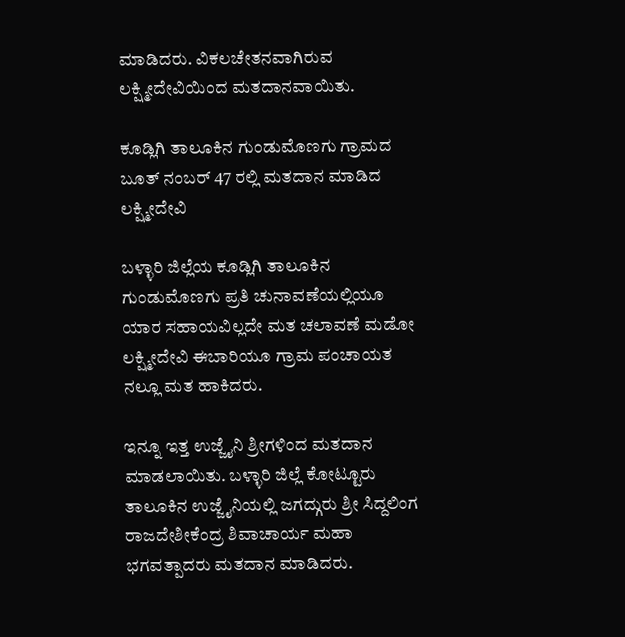ಮಾಡಿದರು. ವಿಕಲಚೇತನವಾಗಿರುವ ಲಕ್ಷ್ಮೀದೇವಿಯಿಂದ ಮತದಾನವಾಯಿತು.

ಕೂಡ್ಲಿಗಿ ತಾಲೂಕಿನ ಗುಂಡುಮೊಣಗು ಗ್ರಾಮದ ಬೂತ್ ನಂಬರ್ 47 ರಲ್ಲಿ ಮತದಾನ ಮಾಡಿದ ಲಕ್ಷ್ಮೀದೇವಿ

ಬಳ್ಳಾರಿ ಜಿಲ್ಲೆಯ ಕೂಡ್ಲಿಗಿ ತಾಲೂಕಿನ ಗುಂಡುಮೊಣಗು ಪ್ರತಿ ಚುನಾವಣೆಯಲ್ಲಿಯೂ ಯಾರ ಸಹಾಯವಿಲ್ಲದೇ ಮತ ಚಲಾವಣೆ ಮಡೋ ಲಕ್ಷ್ಮೀದೇವಿ ಈಬಾರಿಯೂ ಗ್ರಾಮ ಪಂಚಾಯತ ನಲ್ಲೂ ಮತ ಹಾಕಿದರು.

ಇನ್ನೂ ಇತ್ತ ಉಜ್ಜೈನಿ ಶ್ರೀಗಳಿಂದ ಮತದಾನ ಮಾಡಲಾಯಿತು. ಬಳ್ಳಾರಿ ಜಿಲ್ಲೆ ಕೋಟ್ಟೂರು ತಾಲೂಕಿನ ಉಜ್ಜೈನಿಯಲ್ಲಿ ಜಗದ್ಗುರು ಶ್ರೀ ಸಿದ್ದಲಿಂಗ ರಾಜದೇಶೀಕೆಂದ್ರ ಶಿವಾಚಾರ್ಯ ಮಹಾ ಭಗವತ್ಪಾದರು ಮತದಾನ ಮಾಡಿದರು.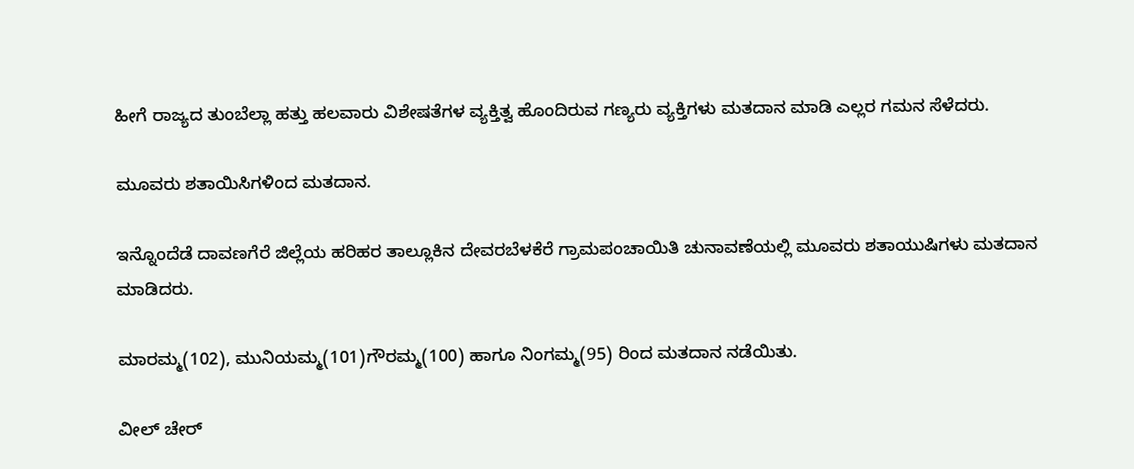ಹೀಗೆ ರಾಜ್ಯದ ತುಂಬೆಲ್ಲಾ ಹತ್ತು ಹಲವಾರು ವಿಶೇಷತೆಗಳ ವ್ಯಕ್ತಿತ್ವ ಹೊಂದಿರುವ ಗಣ್ಯರು ವ್ಯಕ್ತಿಗಳು ಮತದಾನ ಮಾಡಿ ಎಲ್ಲರ ಗಮನ ಸೆಳೆದರು.

ಮೂವರು ಶತಾಯಿಸಿಗಳಿಂದ ಮತದಾನ.

ಇನ್ನೊಂದೆಡೆ ದಾವಣಗೆರೆ ಜಿಲ್ಲೆಯ ಹರಿಹರ ತಾಲ್ಲೂಕಿನ ದೇವರಬೆಳಕೆರೆ ಗ್ರಾಮಪಂಚಾಯಿತಿ ಚುನಾವಣೆಯಲ್ಲಿ ಮೂವರು ಶತಾಯುಷಿಗಳು ಮತದಾನ ಮಾಡಿದರು.

ಮಾರಮ್ಮ(102), ಮುನಿಯಮ್ಮ(101)ಗೌರಮ್ಮ(100) ಹಾಗೂ ನಿಂಗಮ್ಮ(95) ರಿಂದ ಮತದಾನ ನಡೆಯಿತು.

ವೀಲ್ ಚೇರ್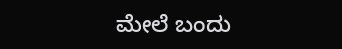ಮೇಲೆ ಬಂದು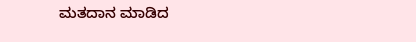ಮತದಾನ ಮಾಡಿದ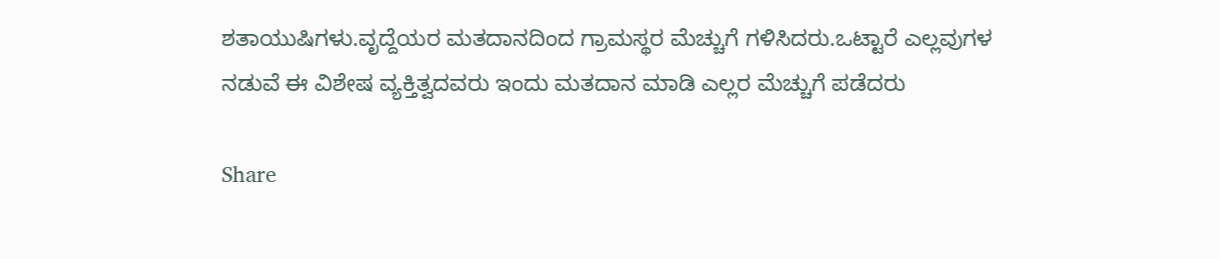ಶತಾಯುಷಿಗಳು.ವೃದ್ದೆಯರ ಮತದಾನದಿಂದ ಗ್ರಾಮಸ್ಥರ ಮೆಚ್ಚುಗೆ ಗಳಿಸಿದರು.ಒಟ್ಟಾರೆ ಎಲ್ಲವುಗಳ ನಡುವೆ ಈ ವಿಶೇಷ ವ್ಯಕ್ತಿತ್ವದವರು ಇಂದು ಮತದಾನ ಮಾಡಿ ಎಲ್ಲರ ಮೆಚ್ಚುಗೆ ಪಡೆದರು‌

Share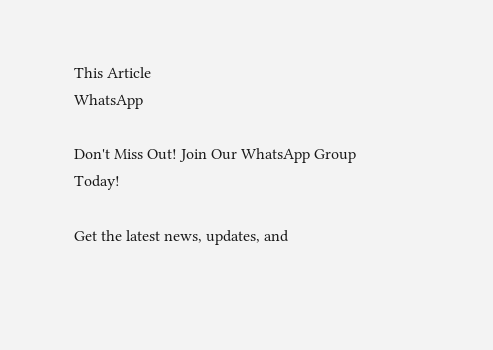This Article
WhatsApp

Don't Miss Out! Join Our WhatsApp Group Today!

Get the latest news, updates, and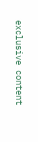exclusive content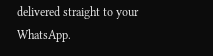delivered straight to your WhatsApp.